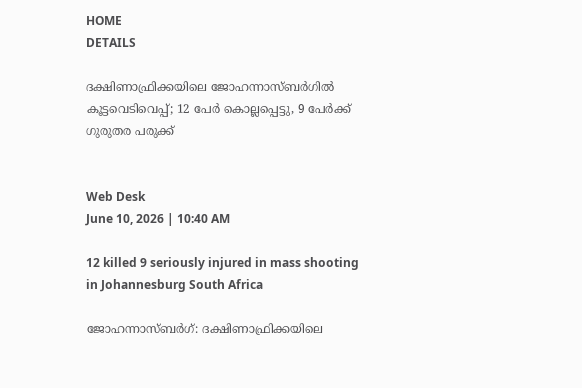HOME
DETAILS

ദക്ഷിണാഫ്രിക്കയിലെ ജോഹന്നാസ്ബര്‍ഗില്‍ കൂട്ടവെടിവെപ്പ്; 12 പേര്‍ കൊല്ലപ്പെട്ടു, 9 പേര്‍ക്ക് ഗുരുതര പരുക്ക്


Web Desk
June 10, 2026 | 10:40 AM

12 killed 9 seriously injured in mass shooting in Johannesburg South Africa

ജോഹന്നാസ്ബര്‍ഗ്: ദക്ഷിണാഫ്രിക്കയിലെ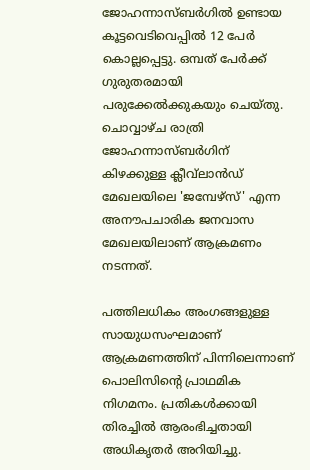ജോഹന്നാസ്ബര്‍ഗില്‍ ഉണ്ടായ കൂട്ടവെടിവെപ്പില്‍ 12 പേര്‍ കൊല്ലപ്പെട്ടു. ഒമ്പത് പേര്‍ക്ക് ഗുരുതരമായി പരുക്കേല്‍ക്കുകയും ചെയ്തു. ചൊവ്വാഴ്ച രാത്രി ജോഹന്നാസ്ബര്‍ഗിന് കിഴക്കുള്ള ക്ലീവ്‌ലാന്‍ഡ് മേഖലയിലെ 'ജമ്പേഴ്‌സ്' എന്ന അനൗപചാരിക ജനവാസ മേഖലയിലാണ് ആക്രമണം നടന്നത്.

പത്തിലധികം അംഗങ്ങളുള്ള സായുധസംഘമാണ് ആക്രമണത്തിന് പിന്നിലെന്നാണ് പൊലിസിന്റെ പ്രാഥമിക നിഗമനം. പ്രതികള്‍ക്കായി തിരച്ചില്‍ ആരംഭിച്ചതായി അധികൃതര്‍ അറിയിച്ചു.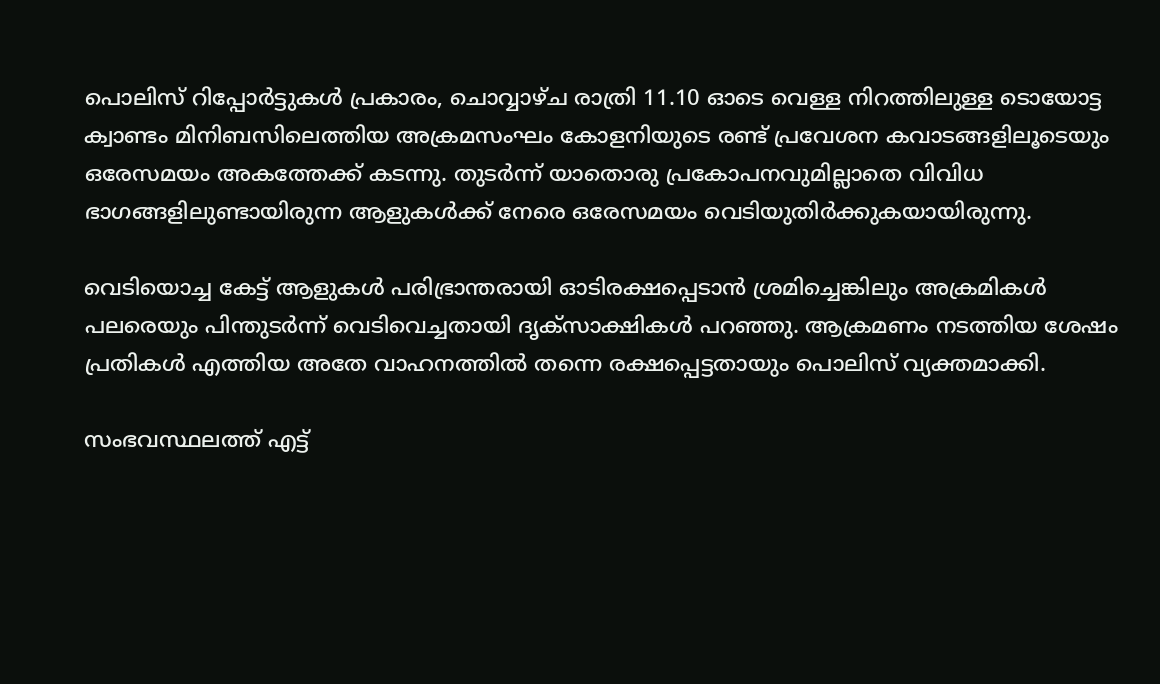പൊലിസ് റിപ്പോര്‍ട്ടുകള്‍ പ്രകാരം, ചൊവ്വാഴ്ച രാത്രി 11.10 ഓടെ വെള്ള നിറത്തിലുള്ള ടൊയോട്ട ക്വാണ്ടം മിനിബസിലെത്തിയ അക്രമസംഘം കോളനിയുടെ രണ്ട് പ്രവേശന കവാടങ്ങളിലൂടെയും ഒരേസമയം അകത്തേക്ക് കടന്നു. തുടര്‍ന്ന് യാതൊരു പ്രകോപനവുമില്ലാതെ വിവിധ ഭാഗങ്ങളിലുണ്ടായിരുന്ന ആളുകള്‍ക്ക് നേരെ ഒരേസമയം വെടിയുതിര്‍ക്കുകയായിരുന്നു.

വെടിയൊച്ച കേട്ട് ആളുകള്‍ പരിഭ്രാന്തരായി ഓടിരക്ഷപ്പെടാന്‍ ശ്രമിച്ചെങ്കിലും അക്രമികള്‍ പലരെയും പിന്തുടര്‍ന്ന് വെടിവെച്ചതായി ദൃക്‌സാക്ഷികള്‍ പറഞ്ഞു. ആക്രമണം നടത്തിയ ശേഷം പ്രതികള്‍ എത്തിയ അതേ വാഹനത്തില്‍ തന്നെ രക്ഷപ്പെട്ടതായും പൊലിസ് വ്യക്തമാക്കി.

സംഭവസ്ഥലത്ത് എട്ട്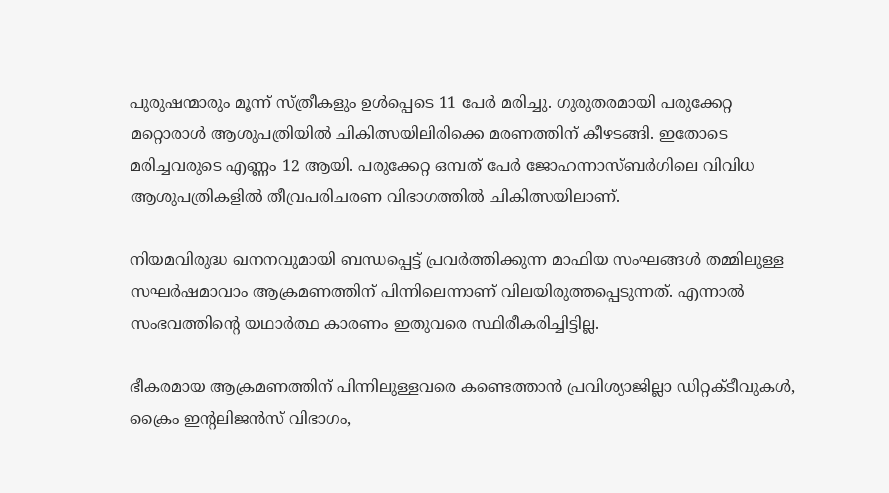പുരുഷന്മാരും മൂന്ന് സ്ത്രീകളും ഉള്‍പ്പെടെ 11 പേര്‍ മരിച്ചു. ഗുരുതരമായി പരുക്കേറ്റ മറ്റൊരാള്‍ ആശുപത്രിയില്‍ ചികിത്സയിലിരിക്കെ മരണത്തിന് കീഴടങ്ങി. ഇതോടെ മരിച്ചവരുടെ എണ്ണം 12 ആയി. പരുക്കേറ്റ ഒമ്പത് പേര്‍ ജോഹന്നാസ്ബര്‍ഗിലെ വിവിധ ആശുപത്രികളില്‍ തീവ്രപരിചരണ വിഭാഗത്തില്‍ ചികിത്സയിലാണ്.

നിയമവിരുദ്ധ ഖനനവുമായി ബന്ധപ്പെട്ട് പ്രവര്‍ത്തിക്കുന്ന മാഫിയ സംഘങ്ങള്‍ തമ്മിലുള്ള സഘര്‍ഷമാവാം ആക്രമണത്തിന് പിന്നിലെന്നാണ് വിലയിരുത്തപ്പെടുന്നത്. എന്നാല്‍ സംഭവത്തിന്റെ യഥാര്‍ത്ഥ കാരണം ഇതുവരെ സ്ഥിരീകരിച്ചിട്ടില്ല.

ഭീകരമായ ആക്രമണത്തിന് പിന്നിലുള്ളവരെ കണ്ടെത്താന്‍ പ്രവിശ്യാജില്ലാ ഡിറ്റക്ടീവുകള്‍, ക്രൈം ഇന്റലിജന്‍സ് വിഭാഗം,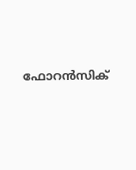ഫോറന്‍സിക്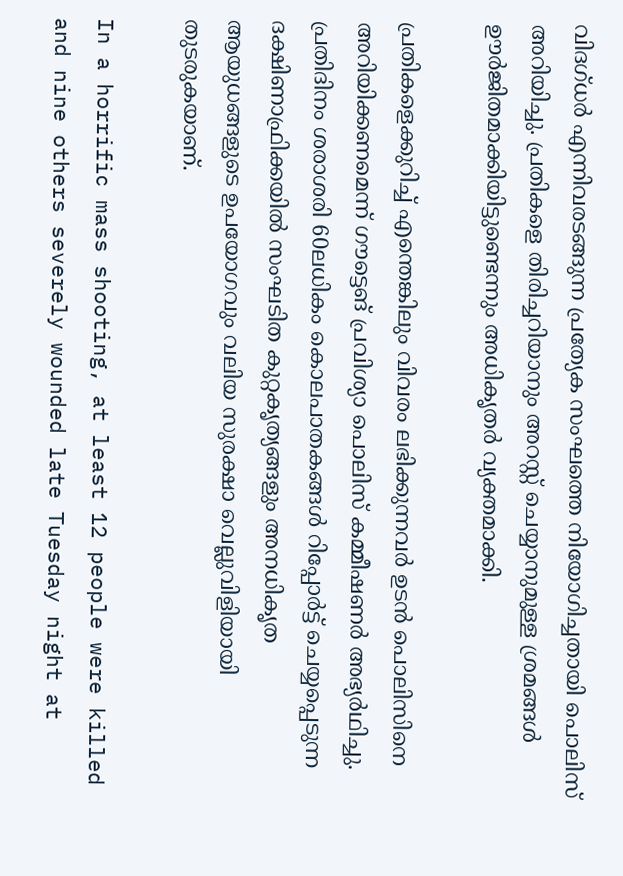വിദഗ്ധര്‍ എന്നിവരടങ്ങുന്ന പ്രത്യേക സംഘത്തെ നിയോഗിച്ചതായി പൊലിസ് അറിയിച്ചു. പ്രതികളെ തിരിച്ചറിയാനും അറസ്റ്റ് ചെയ്യാനുമുള്ള ശ്രമങ്ങള്‍ ഊര്‍ജിതമാക്കിയിട്ടുണ്ടെന്നും അധികൃതര്‍ വ്യക്തമാക്കി.

പ്രതികളെക്കുറിച്ച് എന്തെങ്കിലും വിവരം ലഭിക്കുന്നവര്‍ ഉടന്‍ പൊലിസിനെ അറിയിക്കണമെന്ന് ഗൗട്ടെങ് പ്രവിശ്യാ പൊലിസ് കമ്മീഷണര്‍ അഭ്യര്‍ഥിച്ചു. പ്രതിദിനം ശരാശരി 60ലധികം കൊലപാതകങ്ങള്‍ റിപ്പോര്‍ട്ട് ചെയ്യപ്പെടുന്ന ദക്ഷിണാഫ്രിക്കയില്‍ സംഘടിത കുറ്റകൃത്യങ്ങളും അനധികൃത ആയുധങ്ങളുടെ ഉപയോഗവും വലിയ സുരക്ഷാ വെല്ലുവിളിയായി തുടരുകയാണ്.

In a horrific mass shooting, at least 12 people were killed and nine others severely wounded late Tuesday night at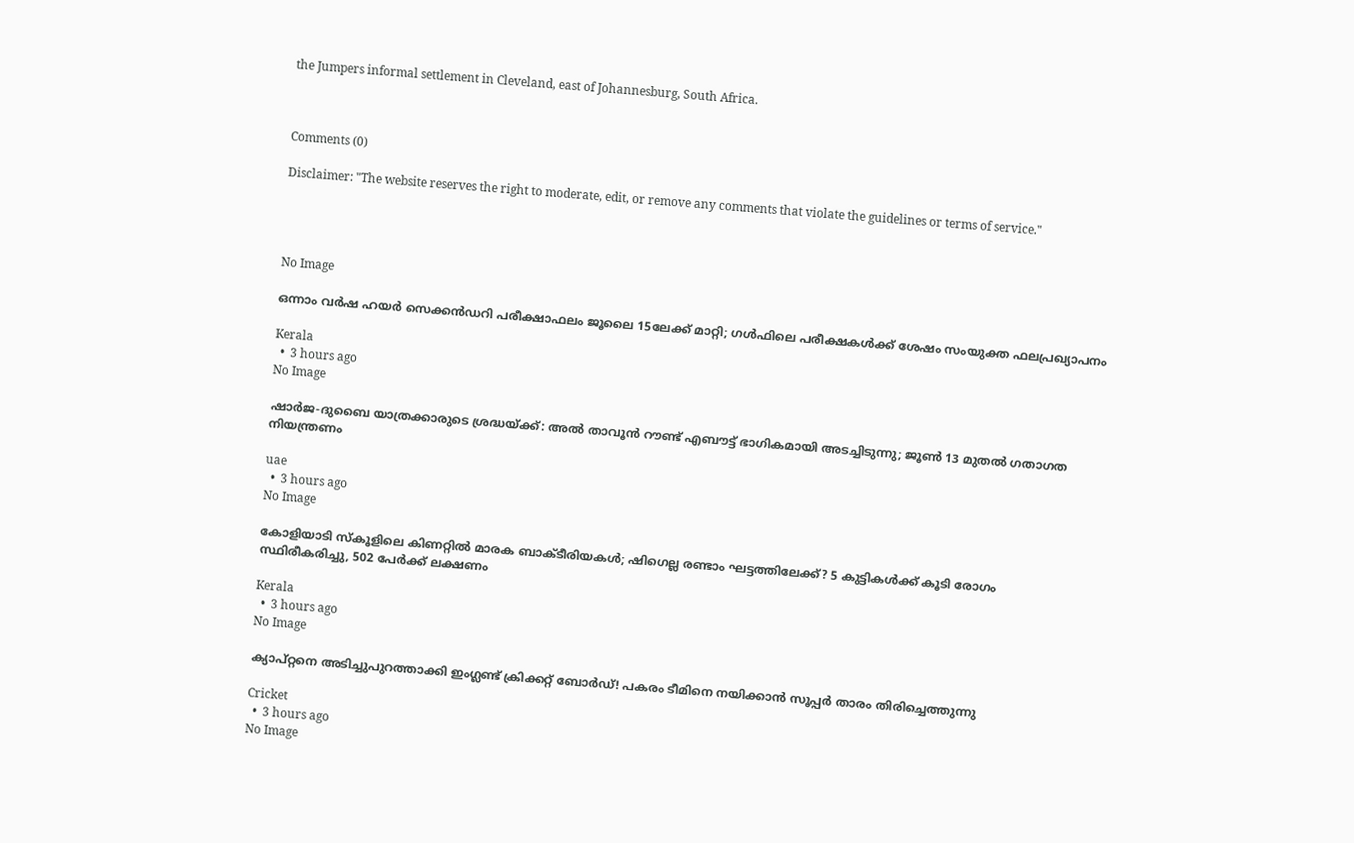the Jumpers informal settlement in Cleveland, east of Johannesburg, South Africa.



Comments (0)

Disclaimer: "The website reserves the right to moderate, edit, or remove any comments that violate the guidelines or terms of service."




No Image

ഒന്നാം വർഷ ഹയർ സെക്കൻഡറി പരീക്ഷാഫലം ജൂലൈ 15ലേക്ക് മാറ്റി; ഗൾഫിലെ പരീക്ഷകൾക്ക് ശേഷം സംയുക്ത ഫലപ്രഖ്യാപനം

Kerala
  •  3 hours ago
No Image

ഷാർജ-ദുബൈ യാത്രക്കാരുടെ ശ്രദ്ധയ്ക്ക്: അൽ താവൂൻ റൗണ്ട് എബൗട്ട് ഭാഗികമായി അടച്ചിടുന്നു; ജൂൺ 13 മുതൽ ഗതാഗത നിയന്ത്രണം

uae
  •  3 hours ago
No Image

കോളിയാടി സ്കൂളിലെ കിണറ്റിൽ മാരക ബാക്ടീരിയകൾ; ഷിഗെല്ല രണ്ടാം ഘട്ടത്തിലേക്ക്? 5 കുട്ടികൾക്ക് കൂടി രോഗം സ്ഥിരീകരിച്ചു, 502 പേർക്ക് ലക്ഷണം

Kerala
  •  3 hours ago
No Image

ക്യാപ്റ്റനെ അടിച്ചുപുറത്താക്കി ഇംഗ്ലണ്ട് ക്രിക്കറ്റ് ബോർഡ്! പകരം ടീമിനെ നയിക്കാൻ സൂപ്പർ താരം തിരിച്ചെത്തുന്നു

Cricket
  •  3 hours ago
No Image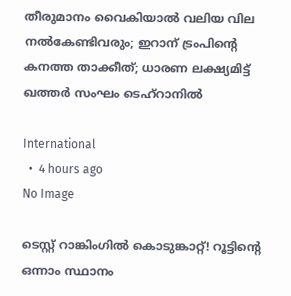തീരുമാനം വൈകിയാൽ വലിയ വില നൽകേണ്ടിവരും; ഇറാന് ട്രംപിന്റെ കനത്ത താക്കീത്; ധാരണ ലക്ഷ്യമിട്ട് ഖത്തർ സംഘം ടെഹ്റാനിൽ

International
  •  4 hours ago
No Image

ടെസ്റ്റ് റാങ്കിംഗിൽ കൊടുങ്കാറ്റ്! റൂട്ടിന്റെ ഒന്നാം സ്ഥാനം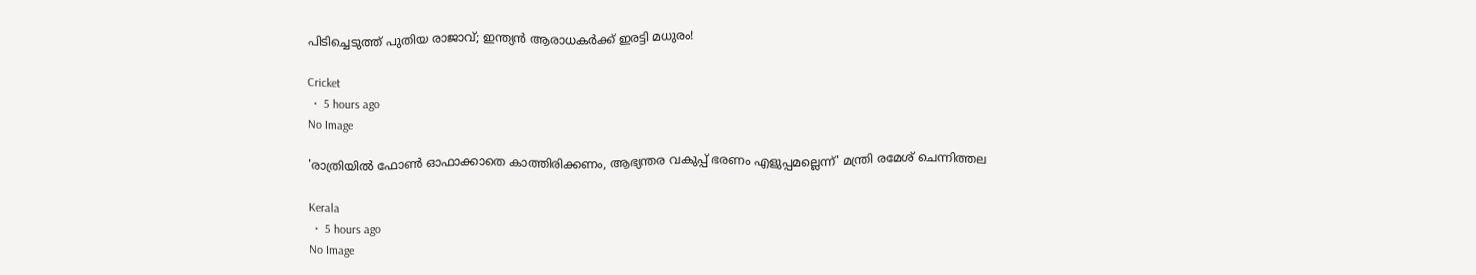പിടിച്ചെടുത്ത് പുതിയ രാജാവ്; ഇന്ത്യൻ ആരാധകർക്ക് ഇരട്ടി മധുരം!

Cricket
  •  5 hours ago
No Image

'രാത്രിയിൽ ഫോൺ ഓഫാക്കാതെ കാത്തിരിക്കണം, ആഭ്യന്തര വകുപ്പ് ഭരണം എളുപ്പമല്ലെന്ന്' മന്ത്രി രമേശ് ചെന്നിത്തല

Kerala
  •  5 hours ago
No Image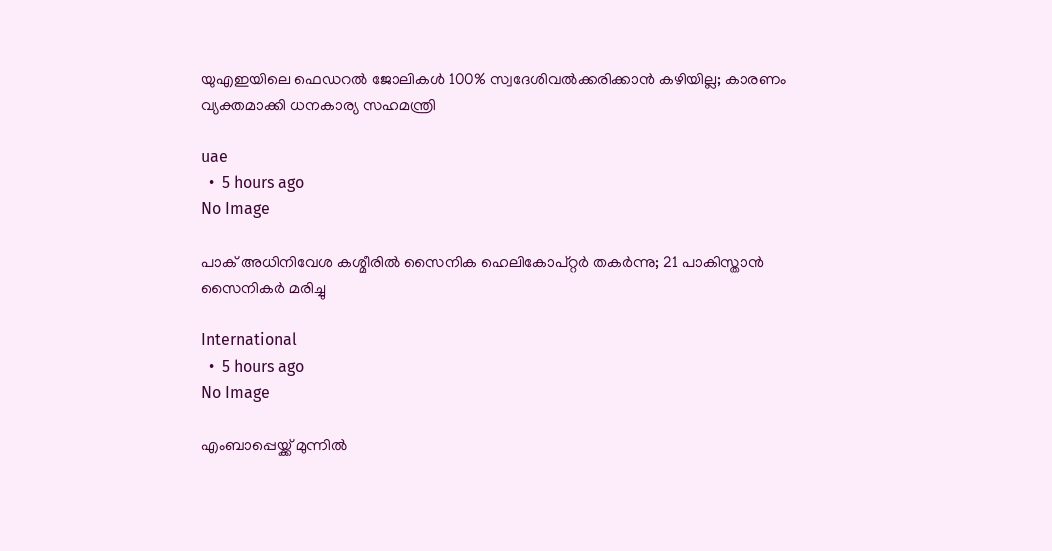യുഎഇയിലെ ഫെഡറൽ ജോലികൾ 100% സ്വദേശിവൽക്കരിക്കാൻ കഴിയില്ല; കാരണം വ്യക്തമാക്കി ധനകാര്യ സഹമന്ത്രി

uae
  •  5 hours ago
No Image

പാക് അധിനിവേശ കശ്മീരില്‍ സൈനിക ഹെലികോപ്റ്റര്‍ തകര്‍ന്നു; 21 പാകിസ്താന്‍ സൈനികര്‍ മരിച്ചു

International
  •  5 hours ago
No Image

എംബാപ്പെയ്ക്ക് മുന്നിൽ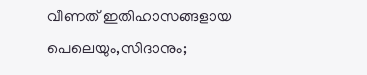വീണത് ഇതിഹാസങ്ങളായ പെലെയും,സിദാനും;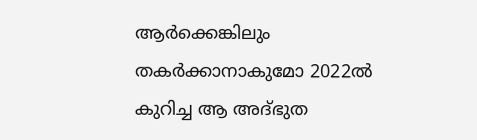ആർക്കെങ്കിലും തകർക്കാനാകുമോ 2022ൽ കുറിച്ച ആ അദ്ഭുത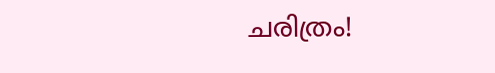ചരിത്രം!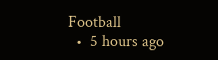Football
  •  5 hours ago